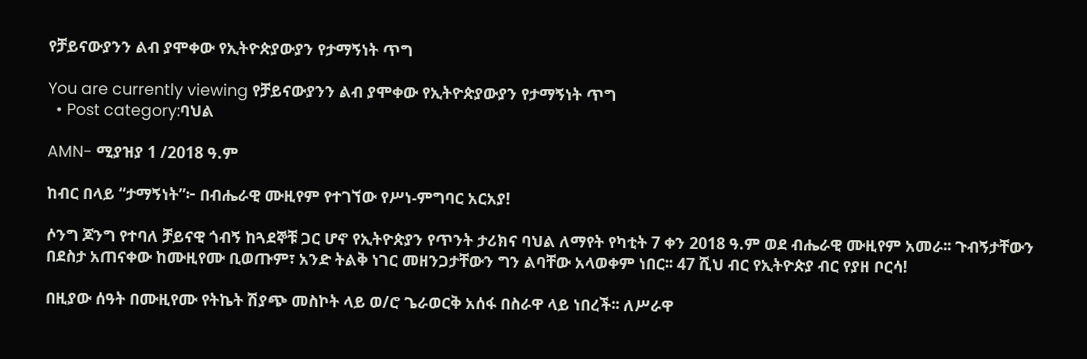የቻይናውያንን ልብ ያሞቀው የኢትዮጵያውያን የታማኝነት ጥግ

You are currently viewing የቻይናውያንን ልብ ያሞቀው የኢትዮጵያውያን የታማኝነት ጥግ
  • Post category:ባህል

AMN- ሚያዝያ 1 /2018 ዓ.ም

ከብር በላይ “ታማኝነት”፦ በብሔራዊ ሙዚየም የተገኘው የሥነ-ምግባር አርአያ!

ሶንግ ጆንግ የተባለ ቻይናዊ ጎብኝ ከጓደኞቹ ጋር ሆኖ የኢትዮጵያን የጥንት ታሪክና ባህል ለማየት የካቲት 7 ቀን 2018 ዓ.ም ወደ ብሔራዊ ሙዚየም አመራ፡፡ ጉብኝታቸውን በደስታ አጠናቀው ከሙዚየሙ ቢወጡም፣ አንድ ትልቅ ነገር መዘንጋታቸውን ግን ልባቸው አላወቀም ነበር፡፡ 47 ሺህ ብር የኢትዮጵያ ብር የያዘ ቦርሳ!

በዚያው ሰዓት በሙዚየሙ የትኬት ሽያጭ መስኮት ላይ ወ/ሮ ጌራወርቅ አሰፋ በስራዋ ላይ ነበረች፡፡ ለሥራዋ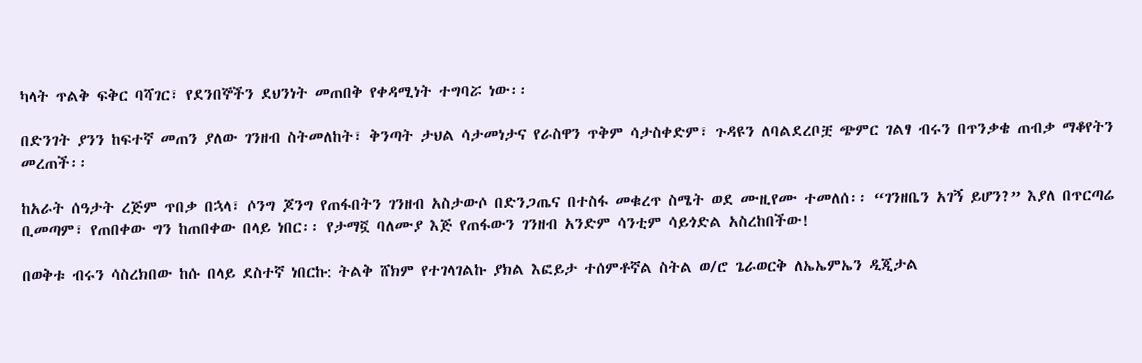ካላት ጥልቅ ፍቅር ባሻገር፣ የደንበኞችን ደህንነት መጠበቅ የቀዳሚነት ተግባሯ ነው፡፡

በድንገት ያንን ከፍተኛ መጠን ያለው ገንዘብ ስትመለከት፣ ቅንጣት ታህል ሳታመነታና የራስዋን ጥቅም ሳታስቀድም፣ ጉዳዩን ለባልደረቦቿ ጭምር ገልፃ ብሩን በጥንቃቄ ጠብቃ ማቆየትን መረጠች፡፡

ከአራት ሰዓታት ረጅም ጥበቃ በኋላ፣ ሶንግ ጆንግ የጠፋበትን ገንዘብ አስታውሶ በድንጋጤና በተስፋ መቁረጥ ስሜት ወደ ሙዚየሙ ተመለሰ፡፡ “ገንዘቤን አገኝ ይሆን?” እያለ በጥርጣሬ ቢመጣም፣ የጠበቀው ግን ከጠበቀው በላይ ነበር፡፡ የታማኟ ባለሙያ እጅ የጠፋውን ገንዘብ አንድም ሳንቲም ሳይጎድል አስረከበችው!

በወቅቱ ብሩን ሳስረክበው ከሱ በላይ ደስተኛ ነበርኩ: ትልቅ ሸክም የተገላገልኩ ያክል እፎይታ ተሰምቶኛል ስትል ወ/ሮ ጌራወርቅ ለኤኤምኤን ዲጂታል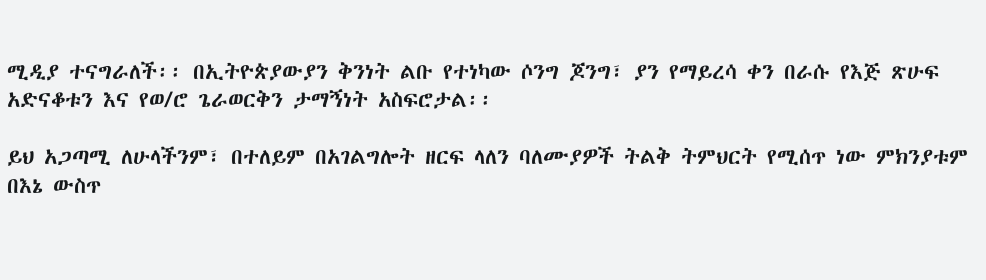ሚዲያ ተናግራለች፡፡ በኢትዮጵያውያን ቅንነት ልቡ የተነካው ሶንግ ጆንግ፣ ያን የማይረሳ ቀን በራሱ የእጅ ጽሁፍ አድናቆቱን እና የወ/ሮ ጌራወርቅን ታማኝነት አስፍሮታል፡፡

ይህ አጋጣሚ ለሁላችንም፣ በተለይም በአገልግሎት ዘርፍ ላለን ባለሙያዎች ትልቅ ትምህርት የሚሰጥ ነው ምክንያቱም በእኔ ውስጥ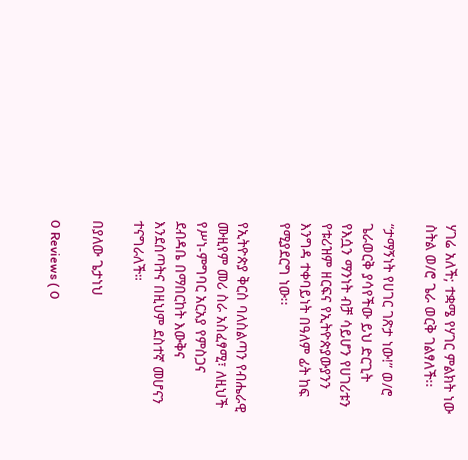ሃገሬ አለች; ተቋሜ የሃገር ምልክት ነው ስትል ወ/ሮ ጌራ ወርቅ ገልፃለች፡፡

“ታማኝነት የሀገር ገጽታ ነው!” ወ/ሮ ጌራወርቅ ያሳየችው ይህ ድርጊት የእሷን ማንነት ብቻ ሳይሆን የሀገሪቱን የቱሪዝም ዘርፍና የኢትዮጵያውያንን እንግዳ ተቀባይነት በዓለም ፊት ከፍ የሚያደርግ ነው፡፡

የኢትዮጵያ ቅርስ ባለስልጣን የብሔራዊ ሙዚየም መሪ ስራ አስፈፃሚ፣ ለዚህች የሥነ-ምግባር አርአያ የምስጋና ደብዳቤ በማበርከት እውቅና እንደሰጣትና በዚህም ደስተኛ መሆናን ተናግራለች።

በያለው ጌታነህ

0 Reviews ( 0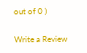out of 0 )

Write a Review